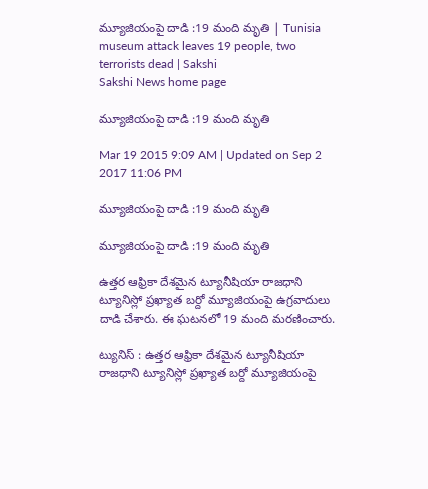మ్యూజియంపై దాడి :19 మంది మృతి | Tunisia museum attack leaves 19 people, two terrorists dead | Sakshi
Sakshi News home page

మ్యూజియంపై దాడి :19 మంది మృతి

Mar 19 2015 9:09 AM | Updated on Sep 2 2017 11:06 PM

మ్యూజియంపై దాడి :19 మంది మృతి

మ్యూజియంపై దాడి :19 మంది మృతి

ఉత్తర ఆఫ్రికా దేశమైన ట్యూనీషియా రాజధాని ట్యూనిస్లో ప్రఖ్యాత బర్దో మ్యూజియంపై ఉగ్రవాదులు దాడి చేశారు. ఈ ఘటనలో 19 మంది మరణించారు.

ట్యునిస్ : ఉత్తర ఆఫ్రికా దేశమైన ట్యూనీషియా రాజధాని ట్యూనిస్లో ప్రఖ్యాత బర్దో మ్యూజియంపై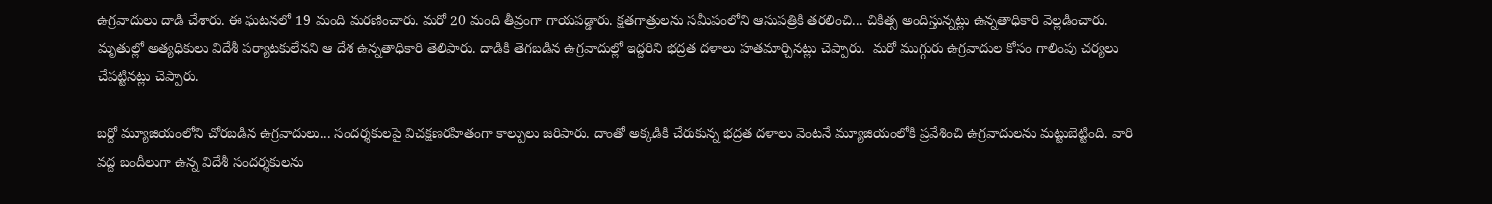ఉగ్రవాదులు దాడి చేశారు. ఈ ఘటనలో 19 మంది మరణించారు. మరో 20 మంది తీవ్రంగా గాయపడ్డారు. క్షతగాత్రులను సమీపంలోని ఆసుపత్రికి తరలించి... చికిత్స అందిస్తున్నట్లు ఉన్నతాధికారి వెల్లడించారు. మృతుల్లో అత్యధికులు విదేశీ పర్యాటకులేనని ఆ దేశ ఉన్నతాధికారి తెలిపారు. దాడికి తెగబడిన ఉగ్రవాదుల్లో ఇద్దరిని భద్రత దళాలు హతమార్చినట్లు చెప్పారు.  మరో ముగ్గురు ఉగ్రవాదుల కోసం గాలింపు చర్యలు చేపట్టినట్లు చెప్పారు.

బర్దో మ్యూజియంలోని చోరబడిన ఉగ్రవాదులు... సందర్శకులపై విచక్షణరహితంగా కాల్పులు జరిపారు. దాంతో అక్కడికి చేరుకున్న భద్రత దళాలు వెంటనే మ్యూజియంలోకి ప్రవేశించి ఉగ్రవాదులను మట్టుబెట్టింది. వారి వద్ద బందీలుగా ఉన్న విదేశీ సందర్శకులను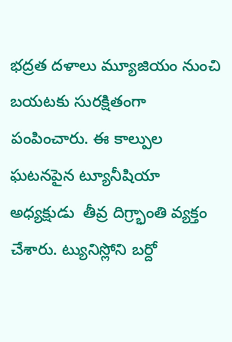భద్రత దళాలు మ్యూజియం నుంచి బయటకు సురక్షితంగా పంపించారు. ఈ కాల్పుల ఘటనపైన ట్యూనీషియా అధ్యక్షుడు  తీవ్ర దిగ్ర్భాంతి వ్యక్తం చేశారు. ట్యునిస్లోని బర్దో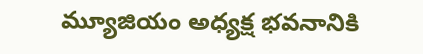మ్యూజియం అధ్యక్ష భవనానికి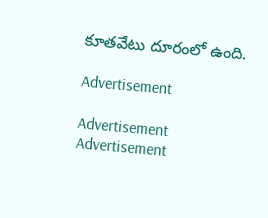కూతవేటు దూరంలో ఉంది.

Advertisement

Advertisement
Advertisement